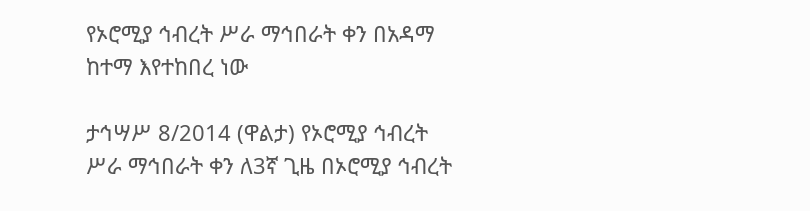የኦሮሚያ ኅብረት ሥራ ማኅበራት ቀን በአዳማ ከተማ እየተከበረ ነው

ታኅሣሥ 8/2014 (ዋልታ) የኦሮሚያ ኅብረት ሥራ ማኅበራት ቀን ለ3ኛ ጊዜ በኦሮሚያ ኅብረት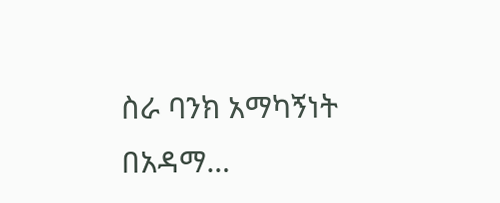ስራ ባንክ አማካኝነት በአዳማ…